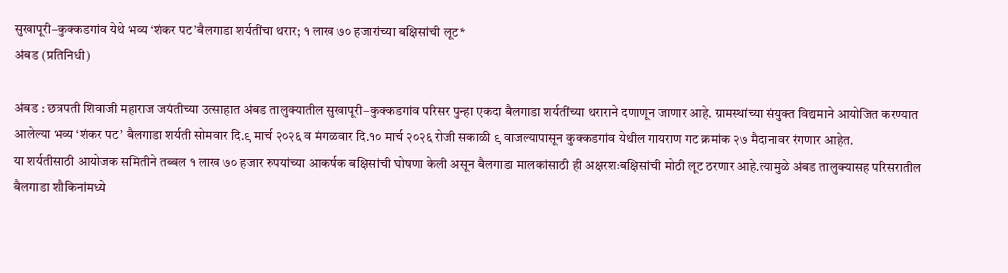सुखापूरी–कुक्कडगांव येथे भव्य ‘शंकर पट’बैलगाडा शर्यतींचा थरार; १ लाख ७० हजारांच्या बक्षिसांची लूट*
अंबड (प्रतिनिधी)

अंबड : छत्रपती शिवाजी महाराज जयंतीच्या उत्साहात अंबड तालुक्यातील सुखापूरी–कुक्कडगांव परिसर पुन्हा एकदा बैलगाडा शर्यतींच्या थराराने दणाणून जाणार आहे. ग्रामस्थांच्या संयुक्त विद्यमाने आयोजित करण्यात आलेल्या भव्य ‘शंकर पट’ बैलगाडा शर्यती सोमवार दि.९ मार्च २०२६ व मंगळवार दि.१० मार्च २०२६ रोजी सकाळी ९ वाजल्यापासून कुक्कडगांव येथील गायराण गट क्रमांक २७ मैदानावर रंगणार आहेत.
या शर्यतीसाठी आयोजक समितीने तब्बल १ लाख ७० हजार रुपयांच्या आकर्षक बक्षिसांची घोषणा केली असून बैलगाडा मालकांसाठी ही अक्षरशःबक्षिसांची मोठी लूट ठरणार आहे.त्यामुळे अंबड तालुक्यासह परिसरातील बैलगाडा शौकिनांमध्ये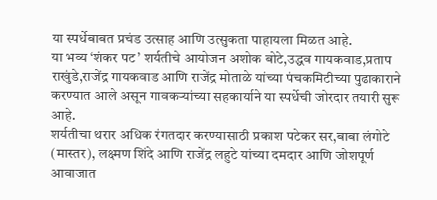या स्पर्धेबाबत प्रचंड उत्साह आणि उत्सुकता पाहायला मिळत आहे.
या भव्य ‘शंकर पट’ शर्यतीचे आयोजन अशोक बोटे,उद्धव गायकवाड,प्रताप राखुंडे,राजेंद्र गायकवाड आणि राजेंद्र मोताळे यांच्या पंचकमिटीच्या पुढाकाराने करण्यात आले असून गावकऱ्यांच्या सहकार्याने या स्पर्धेची जोरदार तयारी सुरू आहे.
शर्यतीचा थरार अधिक रंगतदार करण्यासाठी प्रकाश पटेकर सर,बाबा लंगोटे (मास्तर), लक्ष्मण शिंदे आणि राजेंद्र लहुटे यांच्या दमदार आणि जोशपूर्ण आवाजात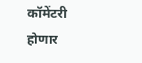कॉमेंटरी होणार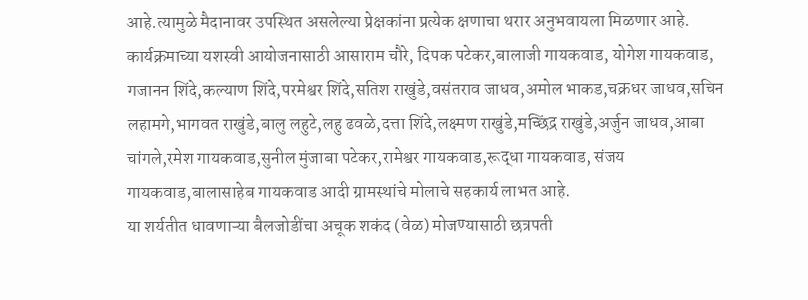आहे.त्यामुळे मैदानावर उपस्थित असलेल्या प्रेक्षकांना प्रत्येक क्षणाचा थरार अनुभवायला मिळणार आहे.
कार्यक्रमाच्या यशस्वी आयोजनासाठी आसाराम चौरे, दिपक पटेकर,बालाजी गायकवाड, योगेश गायकवाड, गजानन शिंदे,कल्याण शिंदे,परमेश्वर शिंदे,सतिश राखुंडे,वसंतराव जाधव,अमोल भाकड,चक्रधर जाधव,सचिन लहामगे,भागवत राखुंडे,बालु लहुटे,लहु ढवळे,दत्ता शिंदे,लक्ष्मण राखुंडे,मच्छिंद्र राखुंडे,अर्जुन जाधव,आबा चांगले,रमेश गायकवाड,सुनील मुंजाबा पटेकर,रामेश्वर गायकवाड,रूद्धा गायकवाड, संजय गायकवाड,बालासाहेब गायकवाड आदी ग्रामस्थांचे मोलाचे सहकार्य लाभत आहे.
या शर्यतीत धावणाऱ्या बैलजोडींचा अचूक शकंद (वेळ) मोजण्यासाठी छत्रपती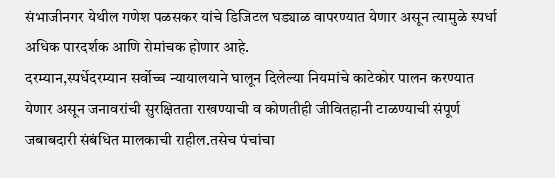संभाजीनगर येथील गणेश पळसकर यांचे डिजिटल घड्याळ वापरण्यात येणार असून त्यामुळे स्पर्धा अधिक पारदर्शक आणि रोमांचक होणार आहे.
दरम्यान,स्पर्धेदरम्यान सर्वोच्च न्यायालयाने घालून दिलेल्या नियमांचे काटेकोर पालन करण्यात येणार असून जनावरांची सुरक्षितता राखण्याची व कोणतीही जीवितहानी टाळण्याची संपूर्ण जबाबदारी संबंधित मालकाची राहील.तसेच पंचांचा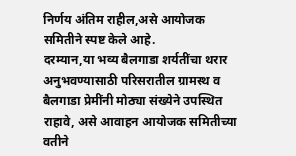निर्णय अंतिम राहील,असे आयोजक समितीने स्पष्ट केले आहे.
दरम्यान,या भव्य बैलगाडा शर्यतींचा थरार अनुभवण्यासाठी परिसरातील ग्रामस्थ व बैलगाडा प्रेमींनी मोठ्या संख्येने उपस्थित राहावे, असे आवाहन आयोजक समितीच्या वतीने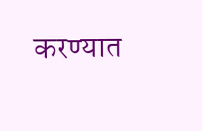करण्यात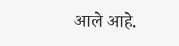आले आहे.